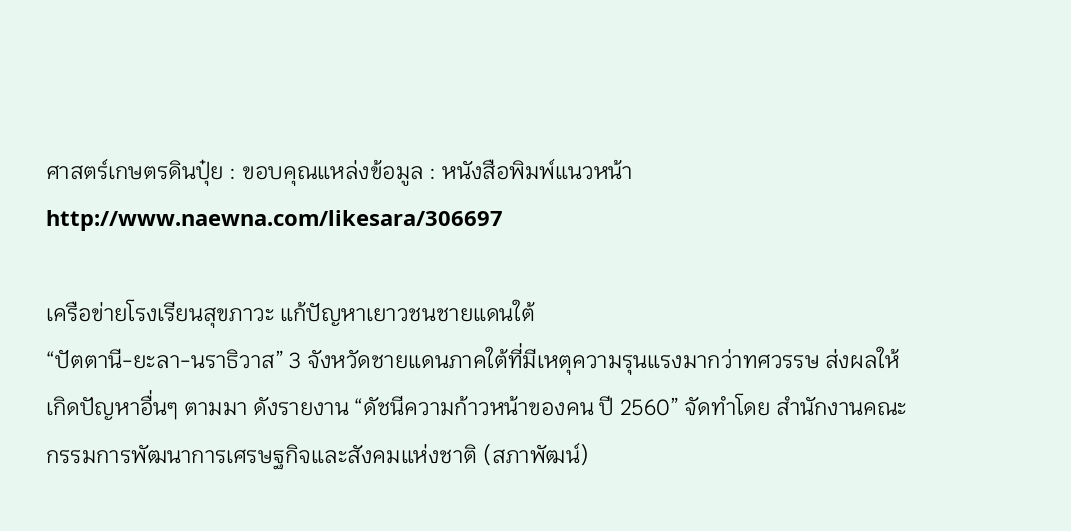ศาสตร์เกษตรดินปุ๋ย : ขอบคุณแหล่งข้อมูล : หนังสือพิมพ์แนวหน้า
http://www.naewna.com/likesara/306697

เครือข่ายโรงเรียนสุขภาวะ แก้ปัญหาเยาวชนชายแดนใต้
“ปัตตานี-ยะลา-นราธิวาส” 3 จังหวัดชายแดนภาคใต้ที่มีเหตุความรุนแรงมากว่าทศวรรษ ส่งผลให้เกิดปัญหาอื่นๆ ตามมา ดังรายงาน “ดัชนีความก้าวหน้าของคน ปี 2560” จัดทำโดย สำนักงานคณะกรรมการพัฒนาการเศรษฐกิจและสังคมแห่งชาติ (สภาพัฒน์)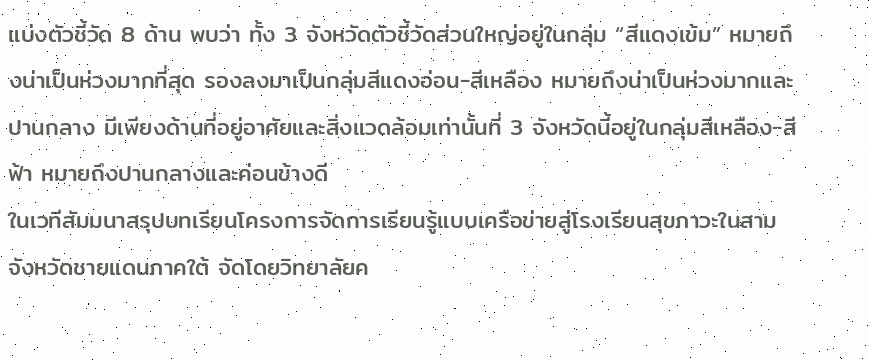แบ่งตัวชี้วัด 8 ด้าน พบว่า ทั้ง 3 จังหวัดตัวชี้วัดส่วนใหญ่อยู่ในกลุ่ม “สีแดงเข้ม” หมายถึงน่าเป็นห่วงมากที่สุด รองลงมาเป็นกลุ่มสีแดงอ่อน-สีเหลือง หมายถึงน่าเป็นห่วงมากและปานกลาง มีเพียงด้านที่อยู่อาศัยและสิ่งแวดล้อมเท่านั้นที่ 3 จังหวัดนี้อยู่ในกลุ่มสีเหลือง-สีฟ้า หมายถึงปานกลางและค่อนข้างดี
ในเวทีสัมมนาสรุปบทเรียนโครงการจัดการเรียนรู้แบบเครือข่ายสู่โรงเรียนสุขภาวะในสามจังหวัดชายแดนภาคใต้ จัดโดยวิทยาลัยค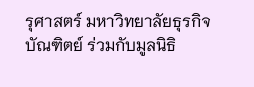รุศาสตร์ มหาวิทยาลัยธุรกิจบัณฑิตย์ ร่วมกับมูลนิธิ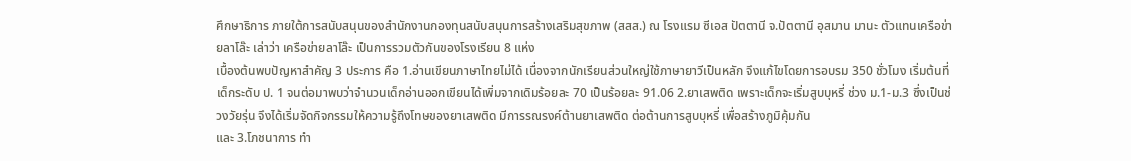ศึกษาธิการ ภายใต้การสนับสนุนของสำนักงานกองทุนสนับสนุนการสร้างเสริมสุขภาพ (สสส.) ณ โรงแรม ซีเอส ปัตตานี จ.ปัตตานี อุสมาน มานะ ตัวแทนเครือข่ายลาโล๊ะ เล่าว่า เครือข่ายลาโล๊ะ เป็นการรวมตัวกันของโรงเรียน 8 แห่ง
เบื้องต้นพบปัญหาสำคัญ 3 ประการ คือ 1.อ่านเขียนภาษาไทยไม่ได้ เนื่องจากนักเรียนส่วนใหญ่ใช้ภาษายาวีเป็นหลัก จึงแก้ไขโดยการอบรม 350 ชั่วโมง เริ่มต้นที่เด็กระดับ ป. 1 จนต่อมาพบว่าจำนวนเด็กอ่านออกเขียนได้เพิ่มจากเดิมร้อยละ 70 เป็นร้อยละ 91.06 2.ยาเสพติด เพราะเด็กจะเริ่มสูบบุหรี่ ช่วง ม.1-ม.3 ซึ่งเป็นช่วงวัยรุ่น จึงได้เริ่มจัดกิจกรรมให้ความรู้ถึงโทษของยาเสพติด มีการรณรงค์ต้านยาเสพติด ต่อต้านการสูบบุหรี่ เพื่อสร้างภูมิคุ้มกัน
และ 3.โภชนาการ ทำ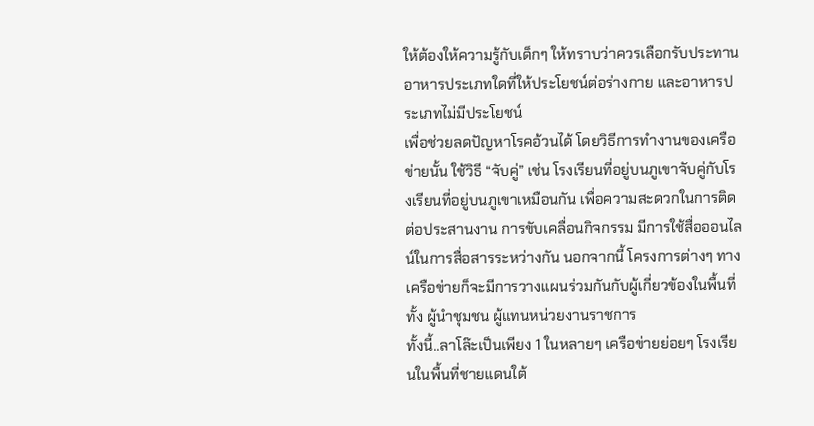ให้ต้องให้ความรู้กับเด็กๆ ให้ทราบว่าควรเลือกรับประทานอาหารประเภทใดที่ให้ประโยชน์ต่อร่างกาย และอาหารประเภทไม่มีประโยชน์
เพื่อช่วยลดปัญหาโรคอ้วนได้ โดยวิธีการทำงานของเครือข่ายนั้น ใช้วิธี “จับคู่” เช่น โรงเรียนที่อยู่บนภูเขาจับคู่กับโรงเรียนที่อยู่บนภูเขาเหมือนกัน เพื่อความสะดวกในการติดต่อประสานงาน การขับเคลื่อนกิจกรรม มีการใช้สื่อออนไลน์ในการสื่อสารระหว่างกัน นอกจากนี้ โครงการต่างๆ ทางเครือข่ายก็จะมีการวางแผนร่วมกันกับผู้เกี่ยวข้องในพื้นที่ทั้ง ผู้นำชุมชน ผู้แทนหน่วยงานราชการ
ทั้งนี้..ลาโล๊ะเป็นเพียง 1 ในหลายๆ เครือข่ายย่อยๆ โรงเรียนในพื้นที่ชายแดนใต้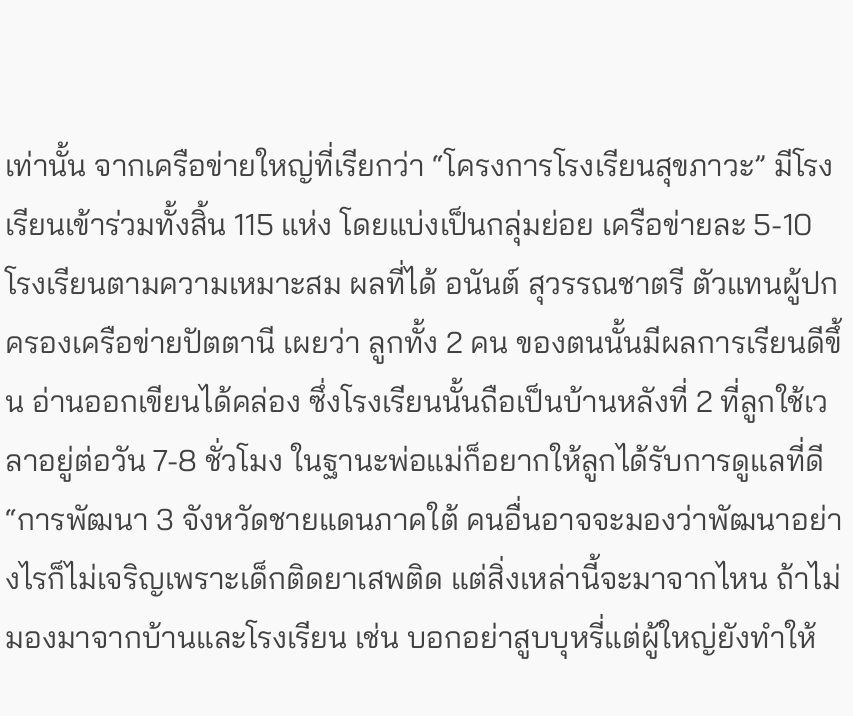เท่านั้น จากเครือข่ายใหญ่ที่เรียกว่า “โครงการโรงเรียนสุขภาวะ” มีโรงเรียนเข้าร่วมทั้งสิ้น 115 แห่ง โดยแบ่งเป็นกลุ่มย่อย เครือข่ายละ 5-10 โรงเรียนตามความเหมาะสม ผลที่ได้ อนันต์ สุวรรณชาตรี ตัวแทนผู้ปกครองเครือข่ายปัตตานี เผยว่า ลูกทั้ง 2 คน ของตนนั้นมีผลการเรียนดีขึ้น อ่านออกเขียนได้คล่อง ซึ่งโรงเรียนนั้นถือเป็นบ้านหลังที่ 2 ที่ลูกใช้เวลาอยู่ต่อวัน 7-8 ชั่วโมง ในฐานะพ่อแม่ก็อยากให้ลูกได้รับการดูแลที่ดี
“การพัฒนา 3 จังหวัดชายแดนภาคใต้ คนอื่นอาจจะมองว่าพัฒนาอย่างไรก็ไม่เจริญเพราะเด็กติดยาเสพติด แต่สิ่งเหล่านี้จะมาจากไหน ถ้าไม่มองมาจากบ้านและโรงเรียน เช่น บอกอย่าสูบบุหรี่แต่ผู้ใหญ่ยังทำให้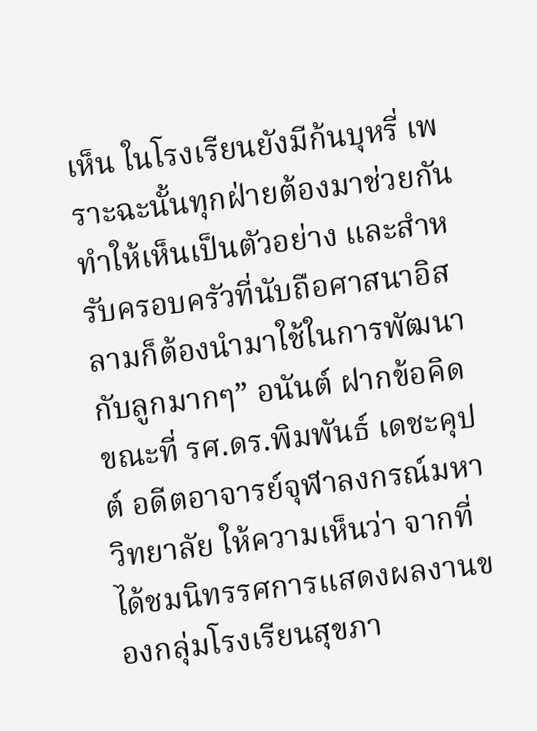เห็น ในโรงเรียนยังมีก้นบุหรี่ เพราะฉะนั้นทุกฝ่ายต้องมาช่วยกันทำให้เห็นเป็นตัวอย่าง และสำหรับครอบครัวที่นับถือศาสนาอิสลามก็ต้องนำมาใช้ในการพัฒนากับลูกมากๆ” อนันต์ ฝากข้อคิด
ขณะที่ รศ.ดร.พิมพันธ์ เดชะคุปต์ อดีตอาจารย์จุฬาลงกรณ์มหาวิทยาลัย ให้ความเห็นว่า จากที่ได้ชมนิทรรศการแสดงผลงานของกลุ่มโรงเรียนสุขภา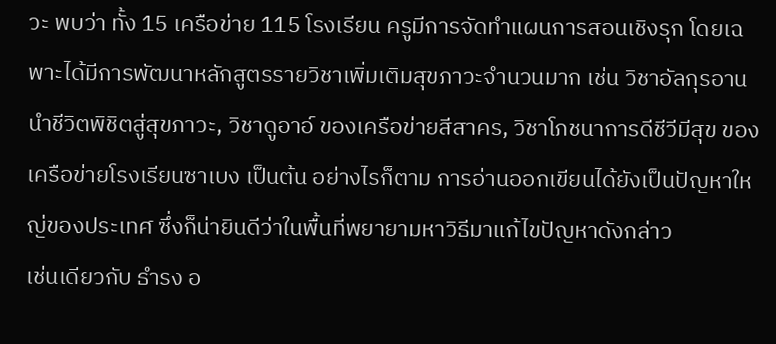วะ พบว่า ทั้ง 15 เครือข่าย 115 โรงเรียน ครูมีการจัดทำแผนการสอนเชิงรุก โดยเฉพาะได้มีการพัฒนาหลักสูตรรายวิชาเพิ่มเติมสุขภาวะจำนวนมาก เช่น วิชาอัลกุรอานนำชีวิตพิชิตสู่สุขภาวะ, วิชาดูอาอ์ ของเครือข่ายสีสาคร, วิชาโภชนาการดีชีวีมีสุข ของเครือข่ายโรงเรียนซาเบง เป็นต้น อย่างไรก็ตาม การอ่านออกเขียนได้ยังเป็นปัญหาใหญ่ของประเทศ ซึ่งก็น่ายินดีว่าในพื้นที่พยายามหาวิธีมาแก้ไขปัญหาดังกล่าว
เช่นเดียวกับ ธำรง อ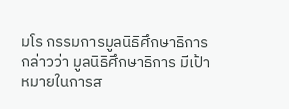มโร กรรมการมูลนิธิศึกษาธิการ กล่าวว่า มูลนิธิศึกษาธิการ มีเป้าหมายในการส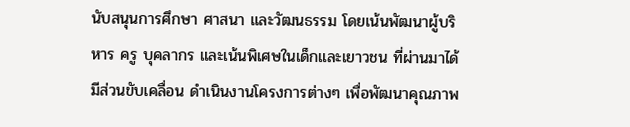นับสนุนการศึกษา ศาสนา และวัฒนธรรม โดยเน้นพัฒนาผู้บริหาร ครู บุคลากร และเน้นพิเศษในเด็กและเยาวชน ที่ผ่านมาได้มีส่วนขับเคลื่อน ดำเนินงานโครงการต่างๆ เพื่อพัฒนาคุณภาพ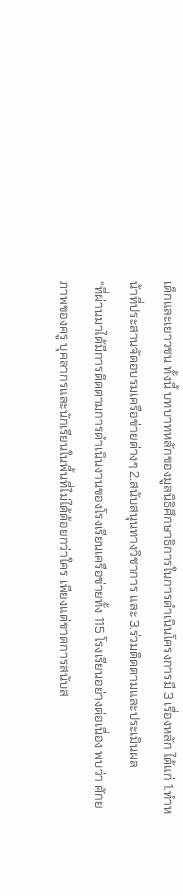เด็กและเยาวชน ทั้งนี้ บทบาทหลักของมูลนิธิศึกษาธิการในการดำเนินโครงการมี 3 เรื่องหลัก ได้แก่ 1.ทำหน้าที่ประสานจัดอบรมเครือข่ายต่างๆ 2.สนับสนุนทางวิชาการ และ 3.ร่วมติดตามและประเมินผล
“ที่ผ่านมาได้มีการติดตามการดำเนินงานของโรงเรียนเครือข่ายทั้ง 115 โรงเรียนอย่างต่อเนื่อง พบว่า ศักยภาพของครู บุคลากรและนักเรียนในพื้นที่ไม่ได้ด้อยกว่าใคร เพียงแต่ขาดการสนับส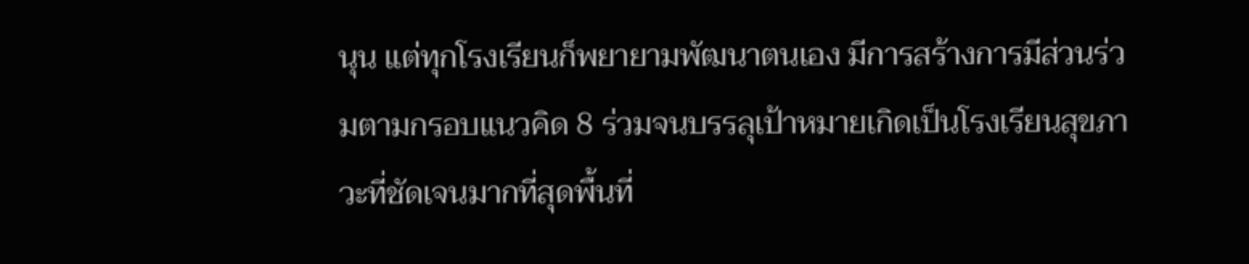นุน แต่ทุกโรงเรียนก็พยายามพัฒนาตนเอง มีการสร้างการมีส่วนร่วมตามกรอบแนวคิด 8 ร่วมจนบรรลุเป้าหมายเกิดเป็นโรงเรียนสุขภาวะที่ชัดเจนมากที่สุดพื้นที่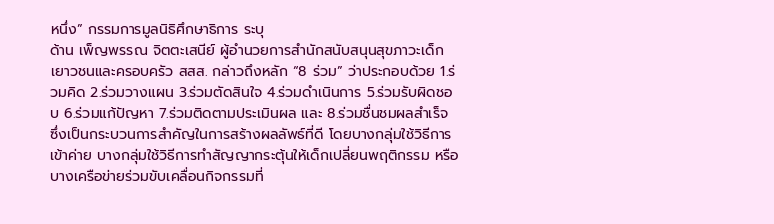หนึ่ง” กรรมการมูลนิธิศึกษาธิการ ระบุ
ด้าน เพ็ญพรรณ จิตตะเสนีย์ ผู้อำนวยการสำนักสนับสนุนสุขภาวะเด็ก เยาวชนและครอบครัว สสส. กล่าวถึงหลัก “8 ร่วม” ว่าประกอบด้วย 1.ร่วมคิด 2.ร่วมวางแผน 3.ร่วมตัดสินใจ 4.ร่วมดำเนินการ 5.ร่วมรับผิดชอบ 6.ร่วมแก้ปัญหา 7.ร่วมติดตามประเมินผล และ 8.ร่วมชื่นชมผลสำเร็จ ซึ่งเป็นกระบวนการสำคัญในการสร้างผลลัพธ์ที่ดี โดยบางกลุ่มใช้วิธีการเข้าค่าย บางกลุ่มใช้วิธีการทำสัญญากระตุ้นให้เด็กเปลี่ยนพฤติกรรม หรือบางเครือข่ายร่วมขับเคลื่อนกิจกรรมที่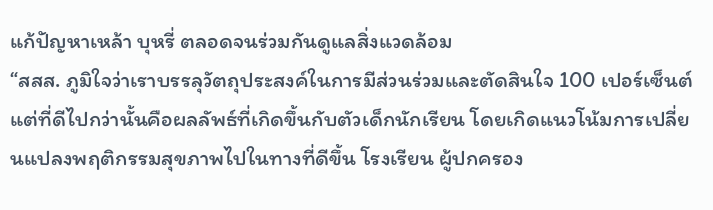แก้ปัญหาเหล้า บุหรี่ ตลอดจนร่วมกันดูแลสิ่งแวดล้อม
“สสส. ภูมิใจว่าเราบรรลุวัตถุประสงค์ในการมีส่วนร่วมและตัดสินใจ 100 เปอร์เซ็นต์ แต่ที่ดีไปกว่านั้นคือผลลัพธ์ที่เกิดขึ้นกับตัวเด็กนักเรียน โดยเกิดแนวโน้มการเปลี่ยนแปลงพฤติกรรมสุขภาพไปในทางที่ดีขึ้น โรงเรียน ผู้ปกครอง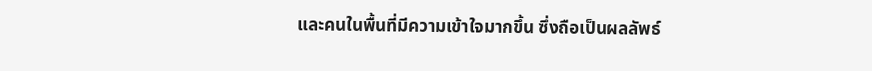และคนในพื้นที่มีความเข้าใจมากขึ้น ซึ่งถือเป็นผลลัพธ์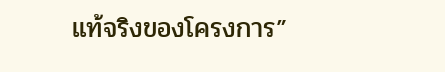แท้จริงของโครงการ”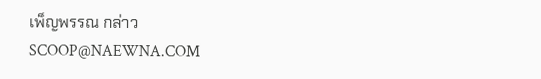เพ็ญพรรณ กล่าว
SCOOP@NAEWNA.COM